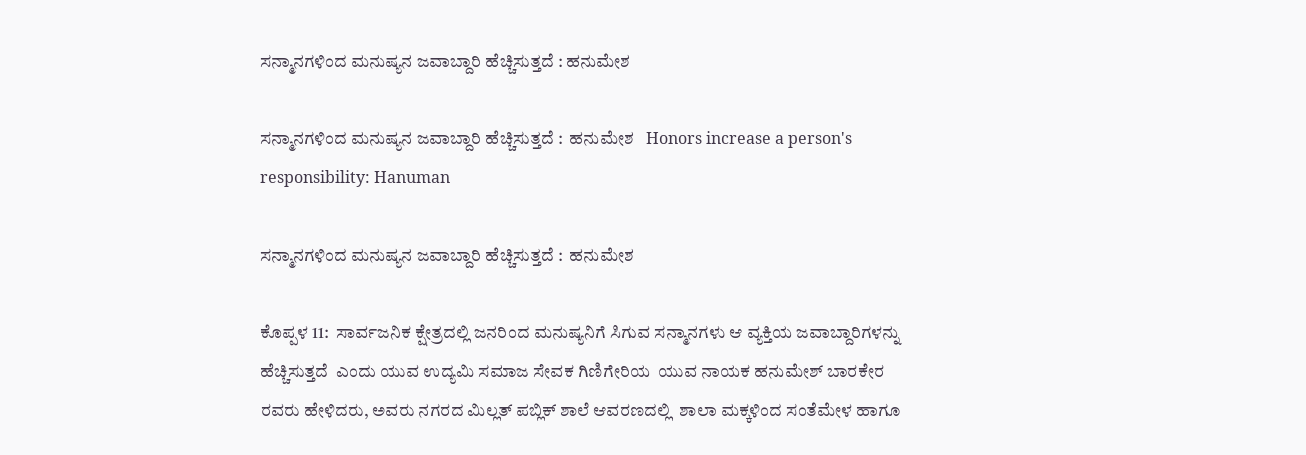ಸನ್ಮಾನಗಳಿಂದ ಮನುಷ್ಯನ ಜವಾಬ್ದಾರಿ ಹೆಚ್ಚಿಸುತ್ತದೆ : ಹನುಮೇಶ

ಸನ್ಮಾನಗಳಿಂದ ಮನುಷ್ಯನ ಜವಾಬ್ದಾರಿ ಹೆಚ್ಚಿಸುತ್ತದೆ :  ಹನುಮೇಶ   Honors increase a person's responsibility: Hanuman

ಸನ್ಮಾನಗಳಿಂದ ಮನುಷ್ಯನ ಜವಾಬ್ದಾರಿ ಹೆಚ್ಚಿಸುತ್ತದೆ :  ಹನುಮೇಶ

ಕೊಪ್ಪಳ 11:  ಸಾರ್ವಜನಿಕ ಕ್ಷೇತ್ರದಲ್ಲಿ ಜನರಿಂದ ಮನುಷ್ಯನಿಗೆ ಸಿಗುವ ಸನ್ಮಾನಗಳು ಆ ವ್ಯಕ್ತಿಯ ಜವಾಬ್ದಾರಿಗಳನ್ನು ಹೆಚ್ಚಿಸುತ್ತದೆ  ಎಂದು ಯುವ ಉದ್ಯಮಿ ಸಮಾಜ ಸೇವಕ ಗಿಣಿಗೇರಿಯ  ಯುವ ನಾಯಕ ಹನುಮೇಶ್ ಬಾರಕೇರ ರವರು ಹೇಳಿದರು, ಅವರು ನಗರದ ಮಿಲ್ಲತ್ ಪಬ್ಲಿಕ್ ಶಾಲೆ ಆವರಣದಲ್ಲಿ  ಶಾಲಾ ಮಕ್ಕಳಿಂದ ಸಂತೆಮೇಳ ಹಾಗೂ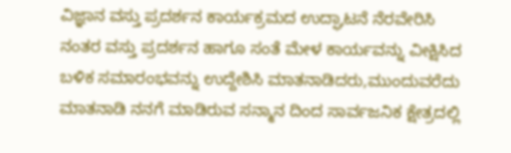ವಿಜ್ಞಾನ ವಸ್ತು ಪ್ರದರ್ಶನ ಕಾರ್ಯಕ್ರಮದ ಉದ್ಘಾಟನೆ ನೆರವೇರಿಸಿ ನಂತರ ವಸ್ತು ಪ್ರದರ್ಶನ ಹಾಗೂ ಸಂತೆ ಮೇಳ ಕಾರ್ಯವನ್ನು ವೀಕ್ಷಿಸಿದ ಬಳಿಕ ಸಮಾರಂಭವನ್ನು ಉದ್ದೇಶಿಸಿ ಮಾತನಾಡಿದರು,ಮುಂದುವರೆದು ಮಾತನಾಡಿ ನನಗೆ ಮಾಡಿರುವ ಸನ್ಮಾನ ದಿಂದ ಸಾರ್ವಜನಿಕ ಕ್ಷೇತ್ರದಲ್ಲಿ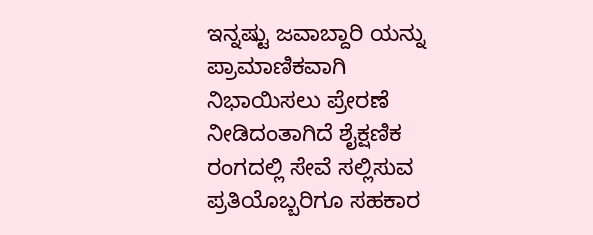ಇನ್ನಷ್ಟು ಜವಾಬ್ದಾರಿ ಯನ್ನು ಪ್ರಾಮಾಣಿಕವಾಗಿ ನಿಭಾಯಿಸಲು ಪ್ರೇರಣೆ ನೀಡಿದಂತಾಗಿದೆ ಶೈಕ್ಷಣಿಕ ರಂಗದಲ್ಲಿ ಸೇವೆ ಸಲ್ಲಿಸುವ ಪ್ರತಿಯೊಬ್ಬರಿಗೂ ಸಹಕಾರ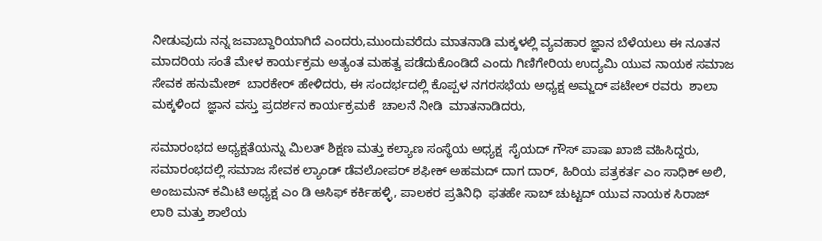ನೀಡುವುದು ನನ್ನ ಜವಾಬ್ದಾರಿಯಾಗಿದೆ ಎಂದರು,ಮುಂದುವರೆದು ಮಾತನಾಡಿ ಮಕ್ಕಳಲ್ಲಿ ವ್ಯವಹಾರ ಜ್ಞಾನ ಬೆಳೆಯಲು ಈ ನೂತನ ಮಾದರಿಯ ಸಂತೆ ಮೇಳ ಕಾರ್ಯಕ್ರಮ ಅತ್ಯಂತ ಮಹತ್ವ ಪಡೆದುಕೊಂಡಿದೆ ಎಂದು ಗಿಣಿಗೇರಿಯ ಉದ್ಯಮಿ ಯುವ ನಾಯಕ ಸಮಾಜ ಸೇವಕ ಹನುಮೇಶ್  ಬಾರಕೇರ್ ಹೇಳಿದರು, ಈ ಸಂದರ್ಭದಲ್ಲಿ ಕೊಪ್ಪಳ ನಗರಸಭೆಯ ಅಧ್ಯಕ್ಷ ಅಮ್ಜದ್ ಪಟೇಲ್ ರವರು  ಶಾಲಾ ಮಕ್ಕಳಿಂದ  ಜ್ಞಾನ ವಸ್ತು ಪ್ರದರ್ಶನ ಕಾರ್ಯಕ್ರಮಕೆ  ಚಾಲನೆ ನೀಡಿ  ಮಾತನಾಡಿದರು,

ಸಮಾರಂಭದ ಅಧ್ಯಕ್ಷತೆಯನ್ನು ಮಿಲತ್ ಶಿಕ್ಷಣ ಮತ್ತು ಕಲ್ಯಾಣ ಸಂಸ್ಥೆಯ ಅಧ್ಯಕ್ಷ  ಸೈಯದ್ ಗೌಸ್ ಪಾಷಾ ಖಾಜಿ ವಹಿಸಿದ್ದರು, ಸಮಾರಂಭದಲ್ಲಿ ಸಮಾಜ ಸೇವಕ ಲ್ಯಾಂಡ್ ಡೆವಲೋಪರ್ ಶಫೀಕ್ ಅಹಮದ್ ದಾಗ ದಾರ್, ಹಿರಿಯ ಪತ್ರಕರ್ತ ಎಂ ಸಾಧಿಕ್ ಅಲಿ, ಅಂಜುಮನ್ ಕಮಿಟಿ ಅಧ್ಯಕ್ಷ ಎಂ ಡಿ ಆಸಿಫ್ ಕರ್ಕಿಹಳ್ಳಿ, ಪಾಲಕರ ಪ್ರತಿನಿಧಿ  ಫತಹೇ ಸಾಬ್ ಚುಟ್ಟದ್ ಯುವ ನಾಯಕ ಸಿರಾಜ್ ಲಾಠಿ ಮತ್ತು ಶಾಲೆಯ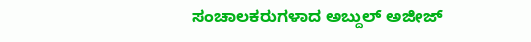ಸಂಚಾಲಕರುಗಳಾದ ಅಬ್ದುಲ್ ಅಜೀಜ್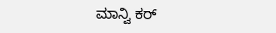ಮಾನ್ವಿ ಕರ್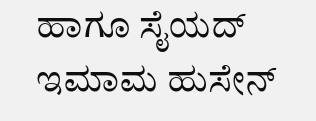ಹಾಗೂ ಸೈಯದ್ ಇಮಾಮ ಹುಸೇನ್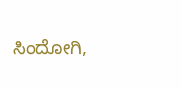ಸಿಂದೋಗಿ,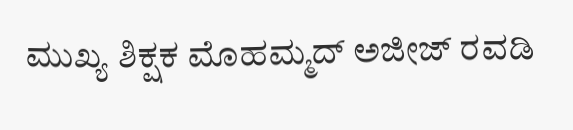ಮುಖ್ಯ ಶಿಕ್ಷಕ ಮೊಹಮ್ಮದ್ ಅಜೀಜ್ ರವಡಿ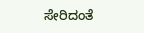ಸೇರಿದಂತೆ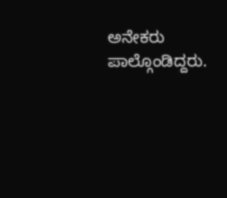ಅನೇಕರು ಪಾಲ್ಗೊಂಡಿದ್ದರು.